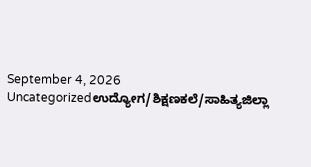September 4, 2026
Uncategorizedಉದ್ಯೋಗ/ಶಿಕ್ಷಣಕಲೆ/ಸಾಹಿತ್ಯಜಿಲ್ಲಾ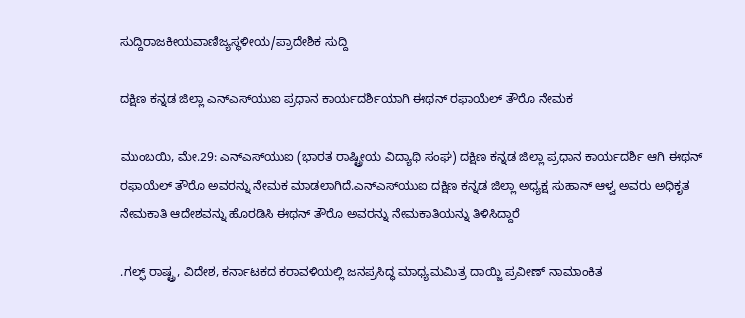ಸುದ್ದಿರಾಜಕೀಯವಾಣಿಜ್ಯಸ್ಥಳೀಯ/ಪ್ರಾದೇಶಿಕ ಸುದ್ದಿ

ದಕ್ಷಿಣ ಕನ್ನಡ ಜಿಲ್ಲಾ ಎನ್‌ಎಸ್‌ಯುಐ ಪ್ರಧಾನ ಕಾರ್ಯದರ್ಶಿಯಾಗಿ ಈಥನ್ ರಫಾಯೆಲ್ ತೌರೊ ನೇಮಕ

ಮುಂಬಯಿ, ಮೇ.29: ಎನ್‌ಎಸ್‌ಯುಐ (ಭಾರತ ರಾಷ್ಟ್ರೀಯ ವಿದ್ಯಾಥಿ ಸಂಘ) ದಕ್ಷಿಣ ಕನ್ನಡ ಜಿಲ್ಲಾ ಪ್ರಧಾನ ಕಾರ್ಯದರ್ಶಿ ಆಗಿ ಈಥನ್ ರಫಾಯೆಲ್ ತೌರೊ ಅವರನ್ನು ನೇಮಕ ಮಾಡಲಾಗಿದೆ.ಎನ್‌ಎಸ್‌ಯುಐ ದಕ್ಷಿಣ ಕನ್ನಡ ಜಿಲ್ಲಾ ಅಧ್ಯಕ್ಷ ಸುಹಾನ್ ಆಳ್ವ ಅವರು ಅಧಿಕೃತ ನೇಮಕಾತಿ ಆದೇಶವನ್ನು ಹೊರಡಿಸಿ ಈಥನ್ ತೌರೊ ಅವರನ್ನು ನೇಮಕಾತಿಯನ್ನು ತಿಳಿಸಿದ್ದಾರೆ

.ಗಲ್ಫ್ ರಾಷ್ಟ್ರ, ವಿದೇಶ, ಕರ್ನಾಟಕದ ಕರಾವಳಿಯಲ್ಲಿ ಜನಪ್ರಸಿದ್ಧ ಮಾಧ್ಯಮಮಿತ್ರ ದಾಯ್ಜಿ ಪ್ರವೀಣ್ ನಾಮಾಂಕಿತ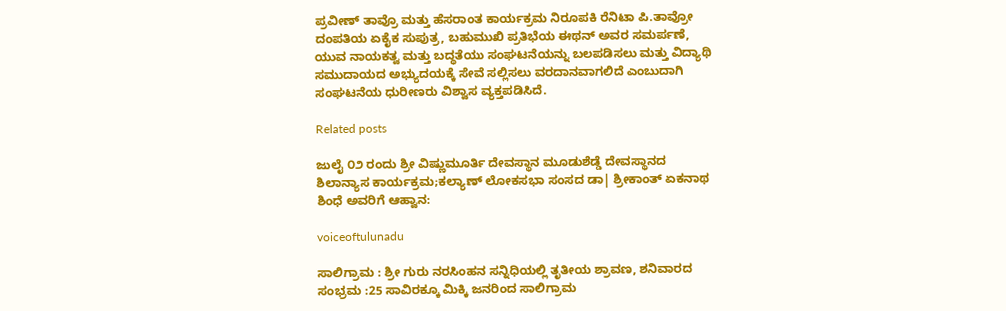ಪ್ರವೀಣ್ ತಾವ್ರೊ ಮತ್ತು ಹೆಸರಾಂತ ಕಾರ್ಯಕ್ರಮ ನಿರೂಪಕಿ ರೆನಿಟಾ ಪಿ.ತಾವ್ರೋ ದಂಪತಿಯ ಏಕೈಕ ಸುಪುತ್ರ, ಬಹುಮುಖಿ ಪ್ರತಿಭೆಯ ಈಥನ್ ಅವರ ಸಮರ್ಪಣೆ, ಯುವ ನಾಯಕತ್ವ ಮತ್ತು ಬದ್ಧತೆಯು ಸಂಘಟನೆಯನ್ನು ಬಲಪಡಿಸಲು ಮತ್ತು ವಿದ್ಯಾಥಿ ಸಮುದಾಯದ ಅಭ್ಯುದಯಕ್ಕೆ ಸೇವೆ ಸಲ್ಲಿಸಲು ವರದಾನವಾಗಲಿದೆ ಎಂಬುದಾಗಿ ಸಂಘಟನೆಯ ಧುರೀಣರು ವಿಶ್ವಾಸ ವ್ಯಕ್ತಪಡಿಸಿದೆ.

Related posts

ಜುಲೈ ೦೨ ರಂದು ಶ್ರೀ ವಿಷ್ಣುಮೂರ್ತಿ ದೇವಸ್ಥಾನ ಮೂಡುಶೆಡ್ಡೆ ದೇವಸ್ಥಾನದ ಶಿಲಾನ್ಯಾಸ ಕಾರ್ಯಕ್ರಮ;ಕಲ್ಯಾಣ್ ಲೋಕಸಭಾ ಸಂಸದ ಡಾ| ಶ್ರೀಕಾಂತ್ ಏಕನಾಥ ಶಿಂಧೆ ಅವರಿಗೆ ಆಹ್ವಾನ:

voiceoftulunadu

ಸಾಲಿಗ್ರಾಮ : ಶ್ರೀ ಗುರು ನರಸಿಂಹನ ಸನ್ನಿಧಿಯಲ್ಲಿ ತೃತೀಯ ಶ್ರಾವಣ, ಶನಿವಾರದ ಸಂಭ್ರಮ :25 ಸಾವಿರಕ್ಕೂ ಮಿಕ್ಕಿ ಜನರಿಂದ ಸಾಲಿಗ್ರಾಮ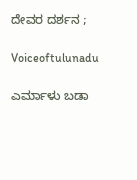ದೇವರ ದರ್ಶನ ;

Voiceoftulunadu

ಎರ್ಮಾಳು ಬಡಾ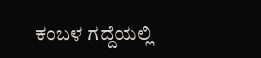ಕಂಬಳ ಗದ್ದೆಯಲ್ಲಿ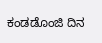ಕಂಡಡೊಂಜಿ ದಿನ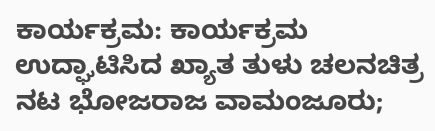ಕಾರ್ಯಕ್ರಮ: ಕಾರ್ಯಕ್ರಮ ಉದ್ಘಾಟಿಸಿದ ಖ್ಯಾತ ತುಳು ಚಲನಚಿತ್ರ ನಟ ಭೋಜರಾಜ ವಾಮಂಜೂರು;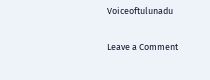Voiceoftulunadu

Leave a Comment